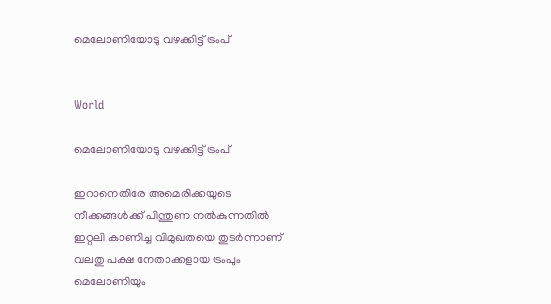മെലോണിയോടു വഴക്കിട്ട് ട്രംപ്


World

മെലോണിയോടു വഴക്കിട്ട് ട്രംപ്

ഇറാനെതിരേ അമെരിക്കയുടെ നീക്കങ്ങൾക്ക് പിന്തുണ നൽകുന്നതിൽ ഇറ്റലി കാണിച്ച വിമുഖതയെ തുടർന്നാണ് വലതു പക്ഷ നേതാക്കളായ ട്രംപും മെലോണിയും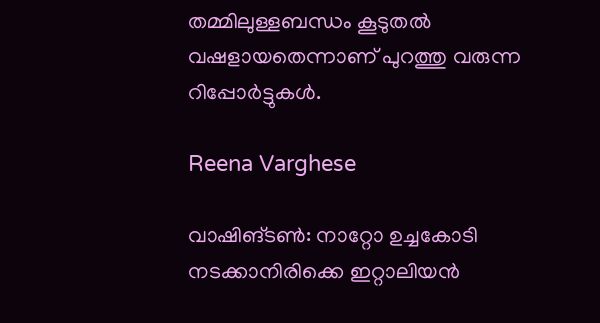തമ്മിലുള്ളബന്ധം കൂടുതൽ വഷളായതെന്നാണ് പുറത്തു വരുന്ന റിപ്പോർട്ടുകൾ.

Reena Varghese

വാഷിങ്ടൺ: നാറ്റോ ഉച്ചകോടി നടക്കാനിരിക്കെ ഇറ്റാലിയൻ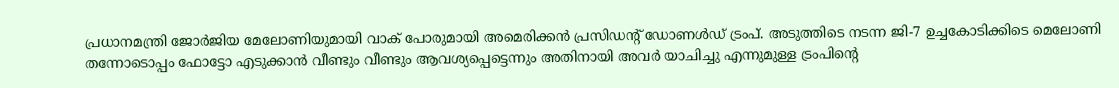പ്രധാനമന്ത്രി ജോർജിയ മേലോണിയുമായി വാക് പോരുമായി അമെരിക്കൻ പ്രസിഡന്‍റ് ഡോണൾഡ് ട്രംപ്. അടുത്തിടെ നടന്ന ജി-7 ഉച്ചകോടിക്കിടെ മെലോണി തന്നോടൊപ്പം ഫോട്ടോ എടുക്കാൻ വീണ്ടും വീണ്ടും ആവശ്യപ്പെട്ടെന്നും അതിനായി അവർ യാചിച്ചു എന്നുമുള്ള ട്രംപിന്‍റെ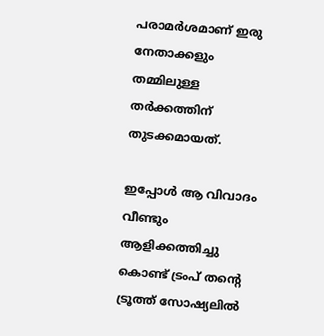പരാമർശമാണ് ഇരു നേതാക്കളും തമ്മിലുള്ള തർക്കത്തിന് തുടക്കമായത്.

ഇപ്പോൾ ആ വിവാദം വീണ്ടും ആളിക്കത്തിച്ചു കൊണ്ട് ട്രംപ് തന്‍റെ ട്രൂത്ത് സോഷ്യലിൽ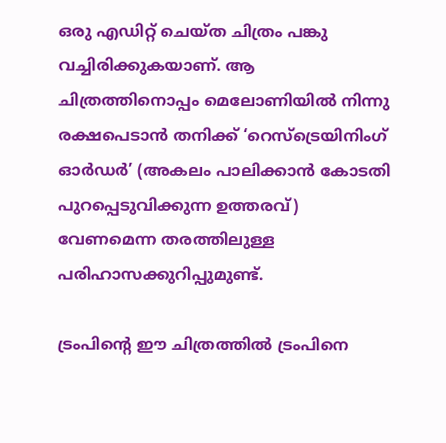ഒരു എഡിറ്റ് ചെയ്ത ചിത്രം പങ്കു വച്ചിരിക്കുകയാണ്. ആ ചിത്രത്തിനൊപ്പം മെലോണിയിൽ നിന്നു രക്ഷപെടാൻ തനിക്ക് ‘റെസ്‌ട്രെയിനിംഗ് ഓര്‍ഡര്‍’ (അകലം പാലിക്കാന്‍ കോടതി പുറപ്പെടുവിക്കുന്ന ഉത്തരവ്) വേണമെന്ന തരത്തിലുള്ള പരിഹാസക്കുറിപ്പുമുണ്ട്.

ട്രംപിന്‍റെ ഈ ചിത്രത്തിൽ ട്രംപിനെ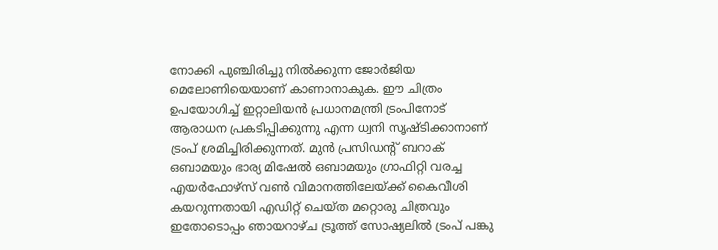നോക്കി പുഞ്ചിരിച്ചു നിൽക്കുന്ന ജോർജിയ മെലോണിയെയാണ് കാണാനാകുക. ഈ ചിത്രം ഉപയോഗിച്ച് ഇറ്റാലിയൻ പ്രധാനമന്ത്രി ട്രംപിനോട് ആരാധന പ്രകടിപ്പിക്കുന്നു എന്ന ധ്വനി സൃഷ്ടിക്കാനാണ് ട്രംപ് ശ്രമിച്ചിരിക്കുന്നത്. മുൻ പ്രസിഡന്‍റ് ബറാക് ഒബാമയും ഭാര്യ മിഷേൽ ഒബാമയും ഗ്രാഫിറ്റി വരച്ച എയർഫോഴ്സ് വൺ വിമാനത്തിലേയ്ക്ക് കൈവീശി കയറുന്നതായി എഡിറ്റ് ചെയ്ത മറ്റൊരു ചിത്രവും ഇതോടൊപ്പം ഞായറാഴ്ച ട്രൂത്ത് സോഷ്യലിൽ ട്രംപ് പങ്കു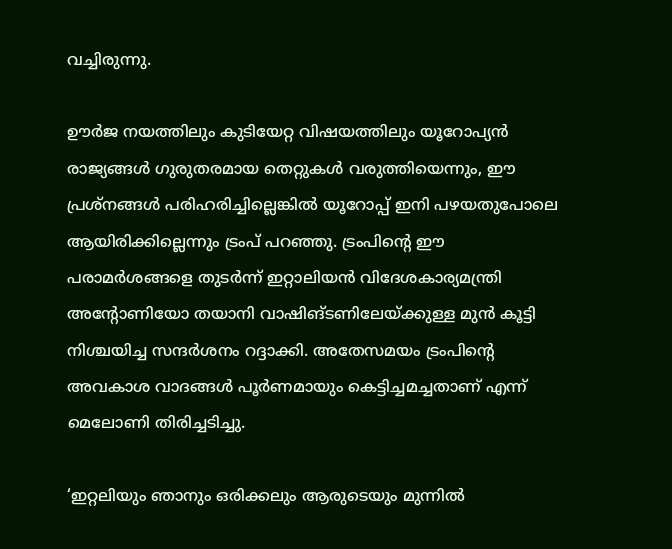വച്ചിരുന്നു.

ഊര്‍ജ നയത്തിലും കുടിയേറ്റ വിഷയത്തിലും യൂറോപ്യന്‍ രാജ്യങ്ങള്‍ ഗുരുതരമായ തെറ്റുകള്‍ വരുത്തിയെന്നും, ഈ പ്രശ്‌നങ്ങള്‍ പരിഹരിച്ചില്ലെങ്കിൽ യൂറോപ്പ് ഇനി പഴയതുപോലെ ആയിരിക്കില്ലെന്നും ട്രംപ് പറഞ്ഞു. ട്രംപിന്‍റെ ഈ പരാമർശങ്ങളെ തുടർന്ന് ഇറ്റാലിയൻ വിദേശകാര്യമന്ത്രി അന്‍റോണിയോ തയാനി വാഷിങ്ടണിലേയ്ക്കുള്ള മുൻ കൂട്ടി നിശ്ചയിച്ച സന്ദർശനം റദ്ദാക്കി. അതേസമയം ട്രംപിന്‍റെ അവകാശ വാദങ്ങൾ പൂർണമായും കെട്ടിച്ചമച്ചതാണ് എന്ന് മെലോണി തിരിച്ചടിച്ചു.

‘ഇറ്റലിയും ഞാനും ഒരിക്കലും ആരുടെയും മുന്നില്‍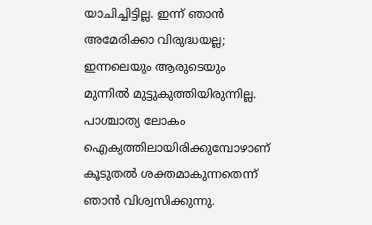യാചിച്ചിട്ടില്ല. ഇന്ന് ഞാന്‍ അമേരിക്കാ വിരുദ്ധയല്ല; ഇന്നലെയും ആരുടെയും മുന്നില്‍ മുട്ടുകുത്തിയിരുന്നില്ല. പാശ്ചാത്യ ലോകം ഐക്യത്തിലായിരിക്കുമ്പോഴാണ് കൂടുതല്‍ ശക്തമാകുന്നതെന്ന് ഞാന്‍ വിശ്വസിക്കുന്നു.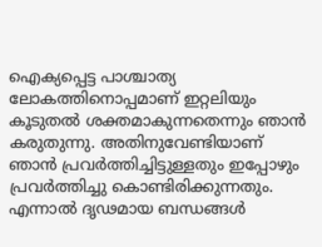ഐക്യപ്പെട്ട പാശ്ചാത്യ ലോകത്തിനൊപ്പമാണ് ഇറ്റലിയും കൂടുതല്‍ ശക്തമാകുന്നതെന്നും ഞാന്‍ കരുതുന്നു. അതിനുവേണ്ടിയാണ് ഞാന്‍ പ്രവര്‍ത്തിച്ചിട്ടുള്ളതും ഇപ്പോഴും പ്രവര്‍ത്തിച്ചു കൊണ്ടിരിക്കുന്നതും. എന്നാല്‍ ദൃഢമായ ബന്ധങ്ങള്‍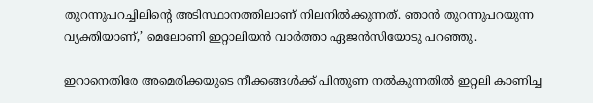തുറന്നുപറച്ചിലിന്‍റെ അടിസ്ഥാനത്തിലാണ് നിലനില്‍ക്കുന്നത്. ഞാന്‍ തുറന്നുപറയുന്ന വ്യക്തിയാണ്,’ മെലോണി ഇറ്റാലിയൻ വാർത്താ ഏജൻസിയോടു പറ‍ഞ്ഞു.

ഇറാനെതിരേ അമെരിക്കയുടെ നീക്കങ്ങൾക്ക് പിന്തുണ നൽകുന്നതിൽ ഇറ്റലി കാണിച്ച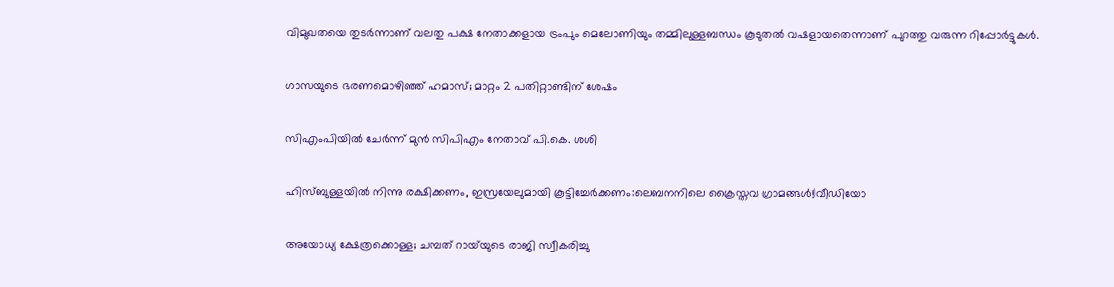വിമുഖതയെ തുടർന്നാണ് വലതു പക്ഷ നേതാക്കളായ ട്രംപും മെലോണിയും തമ്മിലുള്ളബന്ധം കൂടുതൽ വഷളായതെന്നാണ് പുറത്തു വരുന്ന റിപ്പോർട്ടുകൾ.

ഗാസയുടെ ഭരണമൊഴിഞ്ഞ് ഹമാസ്; മാറ്റം 2 പതിറ്റാണ്ടിന് ശേഷം

സിഎംപിയിൽ ചേർന്ന് മുൻ സിപിഎം നേതാവ് പി.കെ. ശശി

ഹിസ്ബുള്ളയിൽ നിന്നു രക്ഷിക്കണം, ഇസ്രയേലുമായി കൂട്ടിച്ചേർക്കണം:ലെബനനിലെ ക്രൈസ്തവ ഗ്രാമങ്ങൾ!|വീഡിയോ

അയോധ്യ ക്ഷേത്രക്കൊള്ള; ചമ്പത് റായ്‌യുടെ രാജി സ്വീകരിച്ചു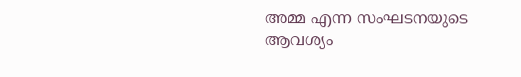അമ്മ എന്ന സംഘടനയുടെ ആവശ്യം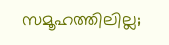സമൂഹത്തിലില്ല;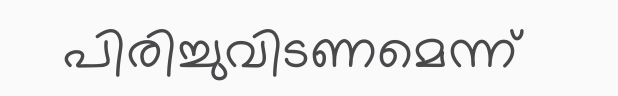പിരിച്ചുവിടണമെന്ന്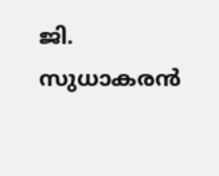ജി. സുധാകരൻ